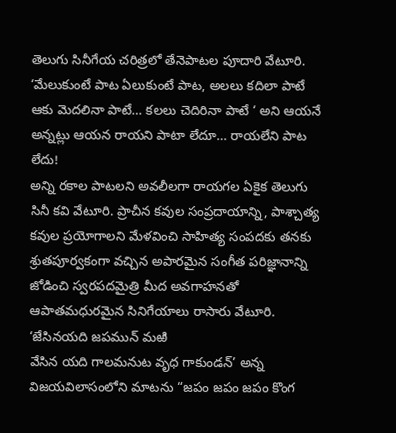తెలుగు సినీగేయ చరిత్రలో తేనెపాటల పూదారి వేటూరి. ‘మేలుకుంటే పాట ఏలుకుంటే పాట, అలలు కదిలా పాటే ఆకు మెదలినా పాటే… కలలు చెదిరినా పాటే ‘ అని ఆయనే అన్నట్లు ఆయన రాయని పాటా లేదూ… రాయలేని పాట లేదు!
అన్ని రకాల పాటలని అవలీలగా రాయగల ఏకైక తెలుగు సినీ కవి వేటూరి. ప్రాచీన కవుల సంప్రదాయాన్ని, పాశ్చాత్య కవుల ప్రయోగాలని మేళవించి సాహిత్య సంపదకు తనకు శ్రుతపూర్వకంగా వచ్చిన అపారమైన సంగీత పరిజ్ఞానాన్ని జోడించి స్వరపదమైత్రి మీద అవగాహనతో ఆపాతమధురమైన సినిగేయాలు రాసారు వేటూరి.
‘జేసినయది జపమున్ మఱి
వేసిన యది గాలమనుట వృధ గాకుండన్’ అన్న విజయవిలాసంలోని మాటను “జపం జపం జపం కొంగ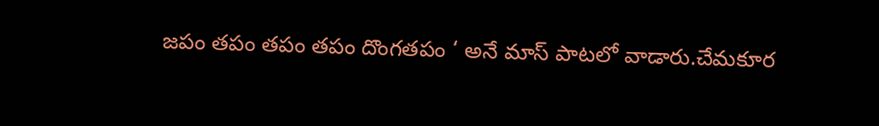జపం తపం తపం తపం దొంగతపం ‘ అనే మాస్ పాటలో వాడారు.చేమకూర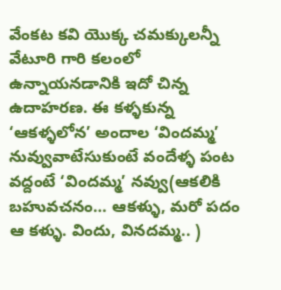వేంకట కవి యొక్క చమక్కులన్నీ వేటూరి గారి కలంలో ఉన్నాయనడానికి ఇదో చిన్న ఉదాహరణ. ఈ కళ్ళకున్న ‘ఆకళ్ళలోన’ అందాల ‘విందమ్మ’ నువ్వువాటేసుకుంటే వందేళ్ళ పంట వద్దంటే ‘విందమ్మ’ నవ్వు(ఆకలికి బహువచనం… ఆకళ్ళు, మరో పదం ఆ కళ్ళు. విందు, వినదమ్మ.. )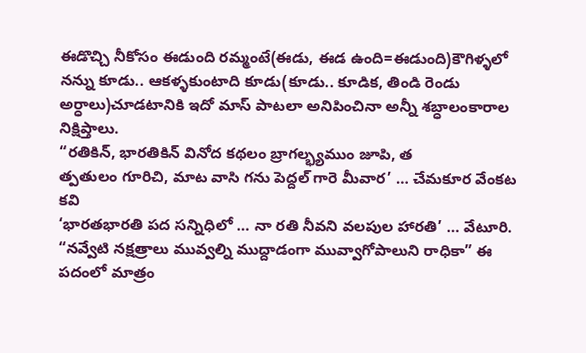ఈడొచ్చి నీకోసం ఈడుంది రమ్మంటే(ఈడు, ఈడ ఉంది=ఈడుంది)కౌగిళ్ళలో నన్ను కూడు.. ఆకళ్ళకుంటాది కూడు(కూడు.. కూడిక, తిండి రెండు అర్ధాలు)చూడటానికి ఇదో మాస్ పాటలా అనిపించినా అన్నీ శబ్ధాలంకారాల నిక్షిప్తాలు.
“రతికిన్, భారతికిన్ వినోద కథలం బ్రాగల్భ్యముం జూపి, త
త్పతులం గూరిచి, మాట వాసి గను పెద్దల్ గారె మీవార’ … చేమకూర వేంకట కవి
‘భారతభారతి పద సన్నిధిలో … నా రతి నీవని వలపుల హారతి’ … వేటూరి.
“నవ్వేటి నక్షత్రాలు మువ్వల్ని ముద్దాడంగా మువ్వాగోపాలుని రాధికా” ఈ పదంలో మాత్రం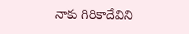నాకు గిరికాదేవిని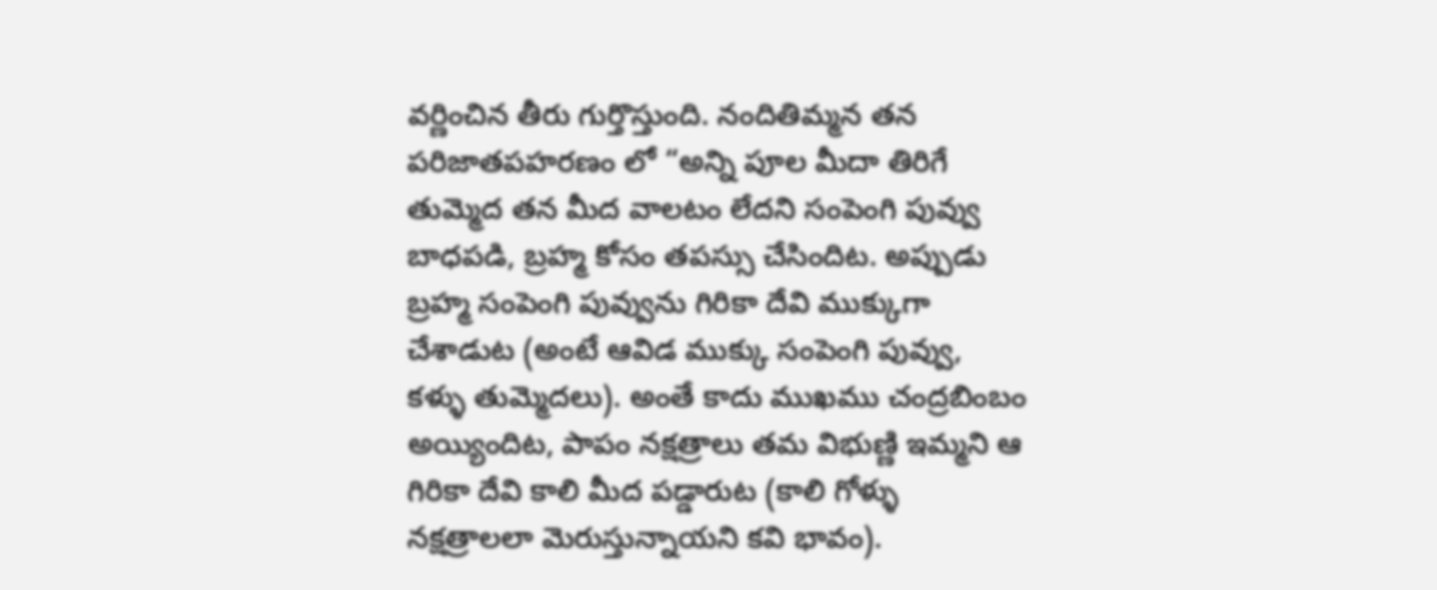వర్ణించిన తీరు గుర్తొస్తుంది. నందితిమ్మన తన పరిజాతపహరణం లో “అన్ని పూల మీదా తిరిగే తుమ్మెద తన మీద వాలటం లేదని సంపెంగి పువ్వు బాధపడి, బ్రహ్మ కోసం తపస్సు చేసిందిట. అప్పుడు బ్రహ్మ సంపెంగి పువ్వును గిరికా దేవి ముక్కుగా చేశాడుట (అంటే ఆవిడ ముక్కు సంపెంగి పువ్వు, కళ్ళు తుమ్మెదలు). అంతే కాదు ముఖము చంద్రబింబం అయ్యిందిట, పాపం నక్షత్రాలు తమ విభుణ్ణి ఇమ్మని ఆ గిరికా దేవి కాలి మీద పడ్డారుట (కాలి గోళ్ళు నక్షత్రాలలా మెరుస్తున్నాయని కవి భావం).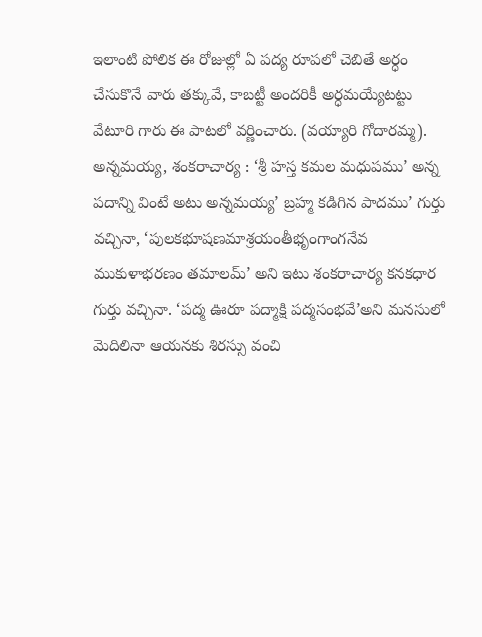ఇలాంటి పోలిక ఈ రోజుల్లో ఏ పద్య రూపలో చెబితే అర్ధం చేసుకొనే వారు తక్కువే, కాబట్టీ అందరికీ అర్ధమయ్యేటట్టు వేటూరి గారు ఈ పాటలో వర్ణించారు. (వయ్యారి గోదారమ్మ).
అన్నమయ్య, శంకరాచార్య : ‘శ్రీ హస్త కమల మధుపము’ అన్న పదాన్ని వింటే అటు అన్నమయ్య’ బ్రహ్మ కడిగిన పాదము’ గుర్తు వచ్చినా, ‘పులకభూషణమాశ్రయంతీభృంగాంగనేవ ముకుళాభరణం తమాలమ్’ అని ఇటు శంకరాచార్య కనకధార గుర్తు వచ్చినా. ‘పద్మ ఊరూ పద్మాక్షి పద్మసంభవే’అని మనసులో మెదిలినా ఆయనకు శిరస్సు వంచి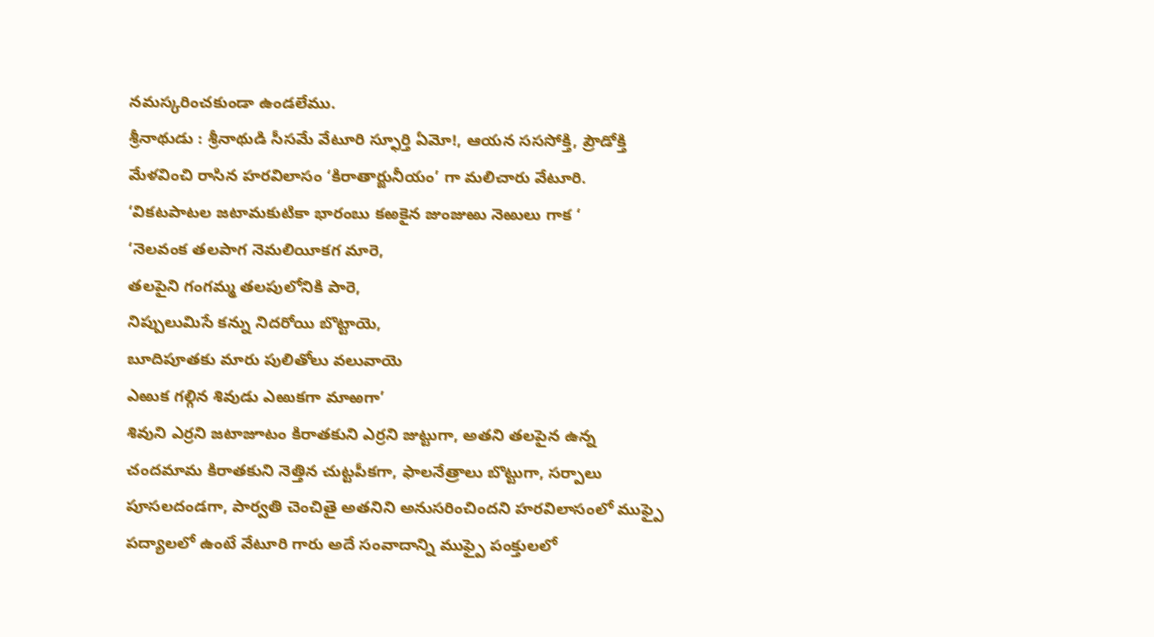నమస్కరించకుండా ఉండలేము.
శ్రీనాథుడు : శ్రీనాథుడి సీసమే వేటూరి స్ఫూర్తి ఏమో!, ఆయన సససోక్తి, ప్రౌడోక్తి మేళవించి రాసిన హరవిలాసం ‘కిరాతార్జునీయం’ గా మలిచారు వేటూరి.
‘వికటపాటల జటామకుటికా భారంబు కఱకైన జుంజుఱు నెఱులు గాక ‘
‘నెలవంక తలపాగ నెమలియీకగ మారె,
తలపైని గంగమ్మ తలపులోనికి పారె,
నిప్పులుమిసే కన్ను నిదరోయి బొట్టాయె,
బూదిపూతకు మారు పులితోలు వలువాయె
ఎఱుక గల్గిన శివుడు ఎఱుకగా మాఱగా’
శివుని ఎర్రని జటాజూటం కిరాతకుని ఎర్రని జుట్టుగా, అతని తలపైన ఉన్న చందమామ కిరాతకుని నెత్తిన చుట్టపీకగా, ఫాలనేత్రాలు బొట్టుగా, సర్పాలు పూసలదండగా, పార్వతి చెంచితై అతనిని అనుసరించిందని హరవిలాసంలో ముఫ్పై పద్యాలలో ఉంటే వేటూరి గారు అదే సంవాదాన్ని ముఫ్పై పంక్తులలో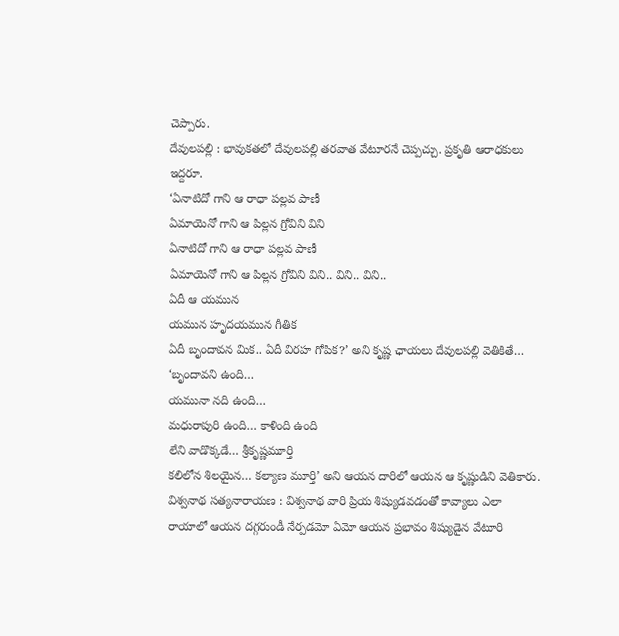చెప్పారు.
దేవులపల్లి : భావుకతలో దేవులపల్లి తరవాత వేటూరనే చెప్పచ్చు. ప్రకృతి ఆరాధకులు ఇద్దరూ.
‘ఏనాటిదో గాని ఆ రాధా పల్లవ పాణీ
ఏమాయెనో గాని ఆ పిల్లన గ్రోవిని విని
ఏనాటిదో గాని ఆ రాధా పల్లవ పాణీ
ఏమాయెనో గాని ఆ పిల్లన గ్రోవిని విని.. విని.. విని..
ఏదీ ఆ యమున
యమున హృదయమున గీతిక
ఏదీ బృందావన మిక.. ఏదీ విరహ గోపిక?’ అని కృష్ణ ఛాయలు దేవులపల్లి వెతికితే…
‘బృందావని ఉంది…
యమునా నది ఉంది…
మధురాపురి ఉంది… కాళింది ఉంది
లేని వాడొక్కడే… శ్రీకృష్ణమూర్తి
కలిలోన శిలయైన… కల్యాణ మూర్తి’ అని ఆయన దారిలో ఆయన ఆ కృష్ణుడిని వెతికారు.
విశ్వనాథ సత్యనారాయణ : విశ్వనాథ వారి ప్రియ శిష్యుడవడంతో కావ్యాలు ఎలా రాయాలో ఆయన దగ్గరుండీ నేర్పడమో ఏమో ఆయన ప్రభావం శిష్యుడైన వేటూరి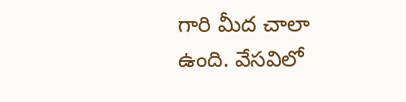గారి మీద చాలా ఉంది. వేసవిలో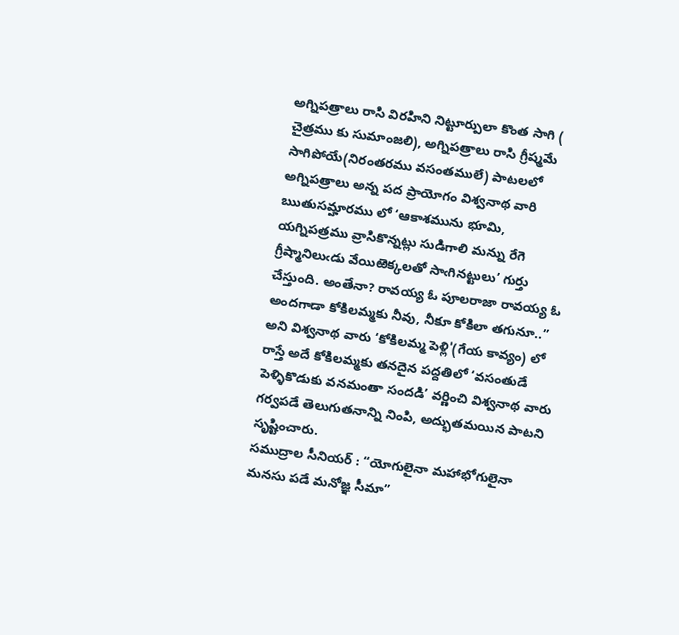అగ్నిపత్రాలు రాసి విరహిని నిట్టూర్పులా కొంత సాగి ( చైత్రము కు సుమాంజలి), అగ్నిపత్రాలు రాసి గ్రీష్మమే సాగిపోయే(నిరంతరము వసంతములే) పాటలలో అగ్నిపత్రాలు అన్న పద ప్రాయోగం విశ్వనాథ వారి ఋతుసమ్హారము లో ‘ఆకాశమును భూమి, యగ్నిపత్రము వ్రాసికొన్నట్లు సుడిగాలి మన్ను రేగె గ్రీష్మానిలుఁడు వేయిఱెక్కలతో సాఁగినట్టులు’ గుర్తు చేస్తుంది. అంతేనా? రావయ్య ఓ పూలరాజా రావయ్య ఓ అందగాడా కోకిలమ్మకు నీవు, నీకూ కోకిలా తగునూ..” అని విశ్వనాథ వారు ‘కోకిలమ్మ పెళ్లి'(గేయ కావ్యం) లో రాస్తే అదే కోకిలమ్మకు తనదైన పద్దతిలో ‘వసంతుడే పెళ్ళికొడుకు వనమంతా సందడి’ వర్ణించి విశ్వనాథ వారు గర్వపడే తెలుగుతనాన్ని నింపి, అద్భుతమయిన పాటని సృష్టించారు.
సముద్రాల సీనియర్ : “యోగులైనా మహాభోగులైనా మనసు పడే మనోజ్ఞ సీమా”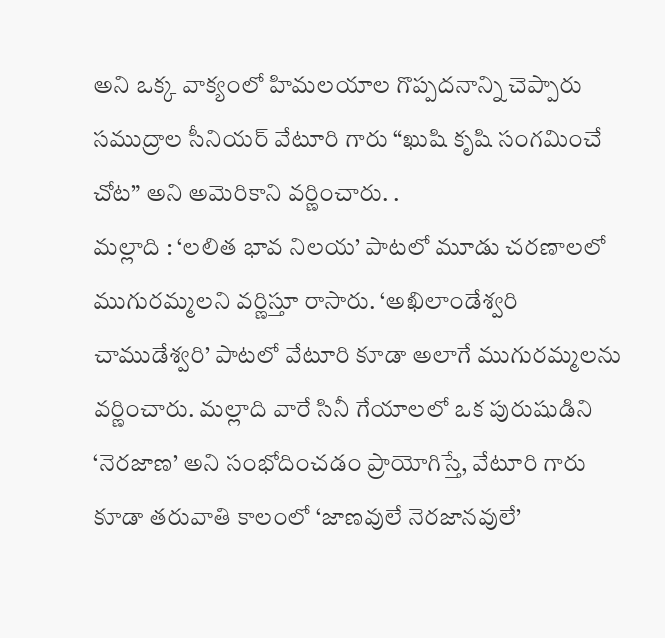అని ఒక్క వాక్యంలో హిమలయాల గొప్పదనాన్ని చెప్పారు సముద్రాల సీనియర్ వేటూరి గారు “ఖుషి కృషి సంగమించే చోట” అని అమెరికాని వర్ణించారు. .
మల్లాది : ‘లలిత భావ నిలయ’ పాటలో మూడు చరణాలలో ముగురమ్మలని వర్ణిస్తూ రాసారు. ‘అఖిలాండేశ్వరి చాముడేశ్వరి’ పాటలో వేటూరి కూడా అలాగే ముగురమ్మలను వర్ణించారు. మల్లాది వారే సినీ గేయాలలో ఒక పురుషుడిని ‘నెరజాణ’ అని సంభోదించడం ప్రాయోగిస్తే, వేటూరి గారు కూడా తరువాతి కాలంలో ‘జాణవులే నెరజానవులే’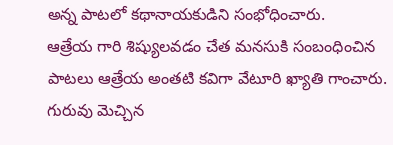అన్న పాటలో కథానాయకుడిని సంభోధించారు.
ఆత్రేయ గారి శిష్యులవడం చేత మనసుకి సంబంధించిన పాటలు ఆత్రేయ అంతటి కవిగా వేటూరి ఖ్యాతి గాంచారు. గురువు మెచ్చిన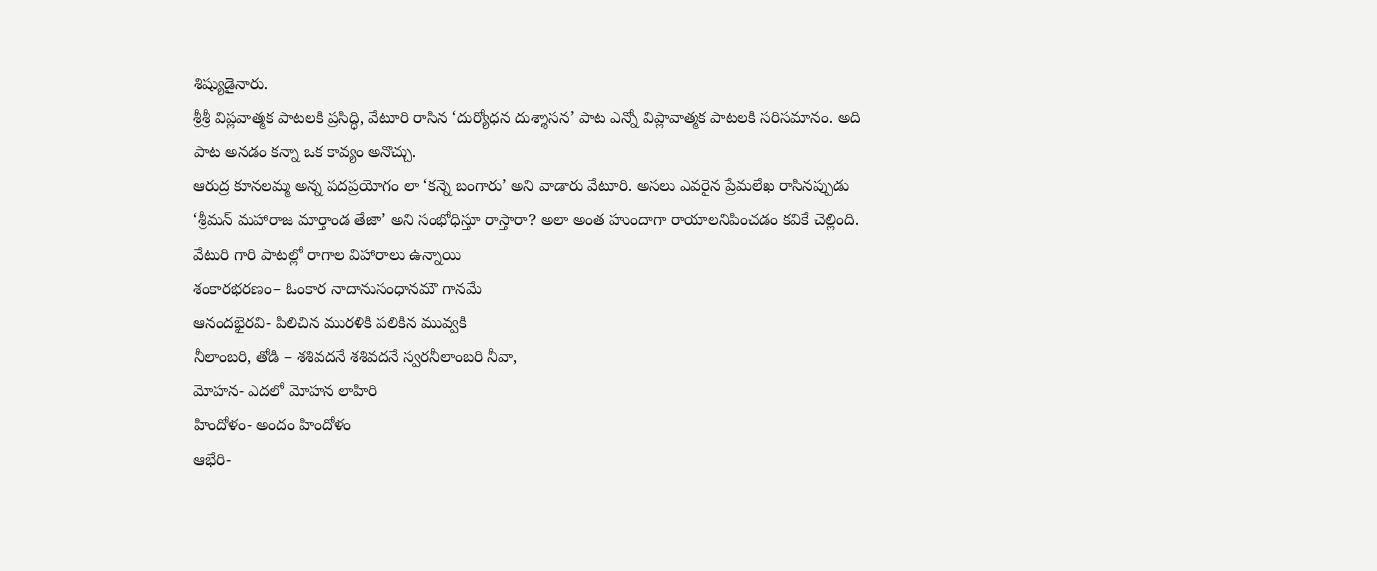శిష్యుడైనారు.
శ్రీశ్రీ విప్లవాత్మక పాటలకి ప్రసిద్ధి, వేటూరి రాసిన ‘దుర్యోధన దుశ్శాసన’ పాట ఎన్నో విప్లావాత్మక పాటలకి సరిసమానం. అది పాట అనడం కన్నా ఒక కావ్యం అనొచ్చు.
ఆరుద్ర కూనలమ్మ అన్న పదప్రయోగం లా ‘కన్నె బంగారు’ అని వాడారు వేటూరి. అసలు ఎవరైన ప్రేమలేఖ రాసినప్పుడు ‘శ్రీమన్ మహారాజ మార్తాండ తేజా’ అని సంభోధిస్తూ రాస్తారా? అలా అంత హుందాగా రాయాలనిపించడం కవికే చెల్లింది.
వేటురి గారి పాటల్లో రాగాల విహారాలు ఉన్నాయి
శంకారభరణం– ఓంకార నాదానుసంధానమౌ గానమే
ఆనందభైరవి- పిలిచిన మురళికి పలికిన మువ్వకి
నీలాంబరి, తోడి – శశివదనే శశివదనే స్వరనీలాంబరి నీవా,
మోహన- ఎదలో మోహన లాహిరి
హిందోళం- అందం హిందోళం
ఆభేరి-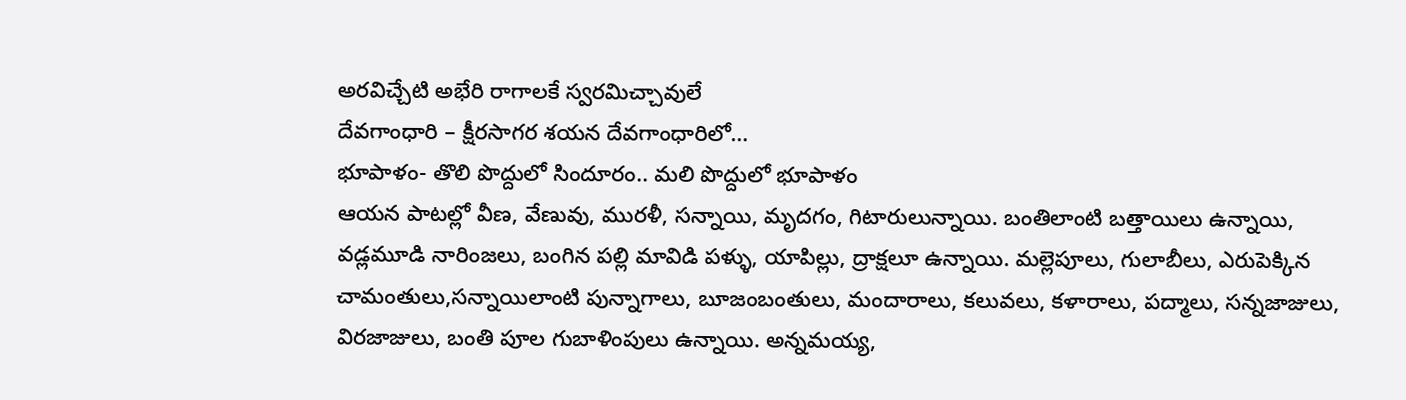అరవిచ్చేటి అభేరి రాగాలకే స్వరమిచ్చావులే
దేవగాంధారి – క్షీరసాగర శయన దేవగాంధారిలో…
భూపాళం- తొలి పొద్దులో సిందూరం.. మలి పొద్దులో భూపాళం
ఆయన పాటల్లో వీణ, వేణువు, మురళీ, సన్నాయి, మృదగం, గిటారులున్నాయి. బంతిలాంటి బత్తాయిలు ఉన్నాయి, వడ్లమూడి నారింజలు, బంగిన పల్లి మావిడి పళ్ళు, యాపిల్లు, ద్రాక్షలూ ఉన్నాయి. మల్లెపూలు, గులాబీలు, ఎరుపెక్కిన చామంతులు,సన్నాయిలాంటి పున్నాగాలు, బూజంబంతులు, మందారాలు, కలువలు, కళారాలు, పద్మాలు, సన్నజాజులు, విరజాజులు, బంతి పూల గుబాళింపులు ఉన్నాయి. అన్నమయ్య,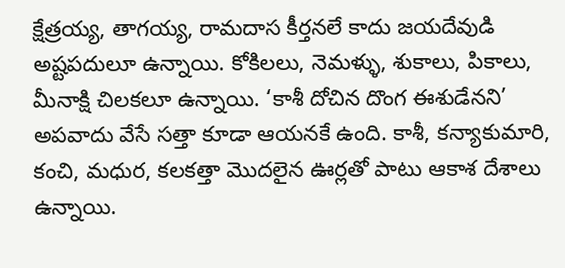క్షేత్రయ్య, తాగయ్య, రామదాస కీర్తనలే కాదు జయదేవుడి అష్టపదులూ ఉన్నాయి. కోకిలలు, నెమళ్ళు, శుకాలు, పికాలు, మీనాక్షి చిలకలూ ఉన్నాయి. ‘కాశీ దోచిన దొంగ ఈశుడేనని’ అపవాదు వేసే సత్తా కూడా ఆయనకే ఉంది. కాశీ, కన్యాకుమారి, కంచి, మధుర, కలకత్తా మొదలైన ఊర్లతో పాటు ఆకాశ దేశాలు ఉన్నాయి.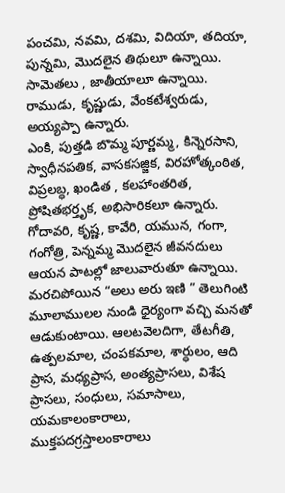పంచమి, నవమి, దశమి, విదియా, తదియా, పున్నమి, మొదలైన తిథులూ ఉన్నాయి. సామెతలు , జాతీయాలూ ఉన్నాయి. రాముడు, కృష్ణుడు, వేంకటేశ్వరుడు, అయ్యప్పా ఉన్నారు.
ఎంకి, పుత్తడి బొమ్మ పూర్ణమ్మ, కిన్నెరసాని, స్వాధీనపతిక, వాసకసజ్జిక, విరహోత్కంఠిత, విప్రలబ్ధ, ఖండిత , కలహాంతరిత, ప్రోషితభర్తృక, అభిసారికలూ ఉన్నారు. గోదావరి, కృష్ణ, కావేరి, యమున, గంగా, గంగోత్రి, పెన్నమ్మ మొదలైన జీవనదులు ఆయన పాటల్లో జాలువారుతూ ఉన్నాయి. మరచిపోయిన “అలు అరు ఇణి ” తెలుగింటి మూలాములల నుండి ధైర్యంగా వచ్చి మనతో ఆడుకుంటాయి. ఆలటవెలదిగా, తేటగీతి, ఉత్పలమాల, చంపకమాల, శార్ధులం, ఆది ప్రాస, మధ్యప్రాస, అంత్యప్రాసలు, విశేష ప్రాసలు, సంధులు, సమాసాలు, యమకాలంకారాలు, ముక్తపదగ్రస్తాలంకారాలు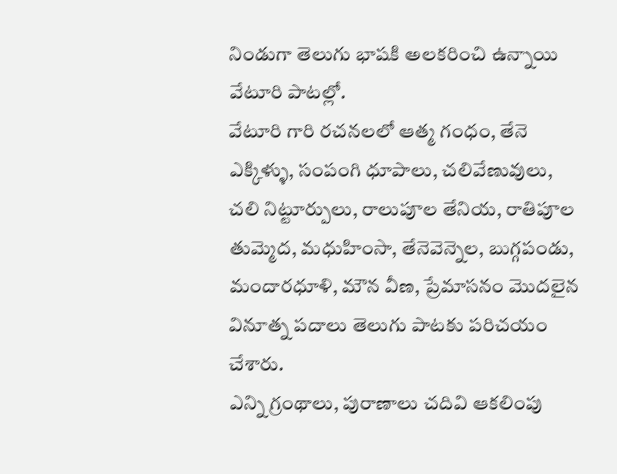నిండుగా తెలుగు భాషకి అలకరించి ఉన్నాయి వేటూరి పాటల్లో.
వేటూరి గారి రచనలలో ఆత్మ గంధం, తేనె ఎక్కిళ్ళు, సంపంగి ధూపాలు, చలివేణువులు, చలి నిట్టూర్పులు, రాలుపూల తేనియ, రాతిపూల తుమ్మెద, మధుహింసా, తేనెవెన్నెల, బుగ్గపండు, మందారధూళి, మౌన వీణ, ప్రేమాసనం మొదలైన వినూత్న పదాలు తెలుగు పాటకు పరిచయం చేశారు.
ఎన్ని గ్రంథాలు, పురాణాలు చదివి ఆకలింపు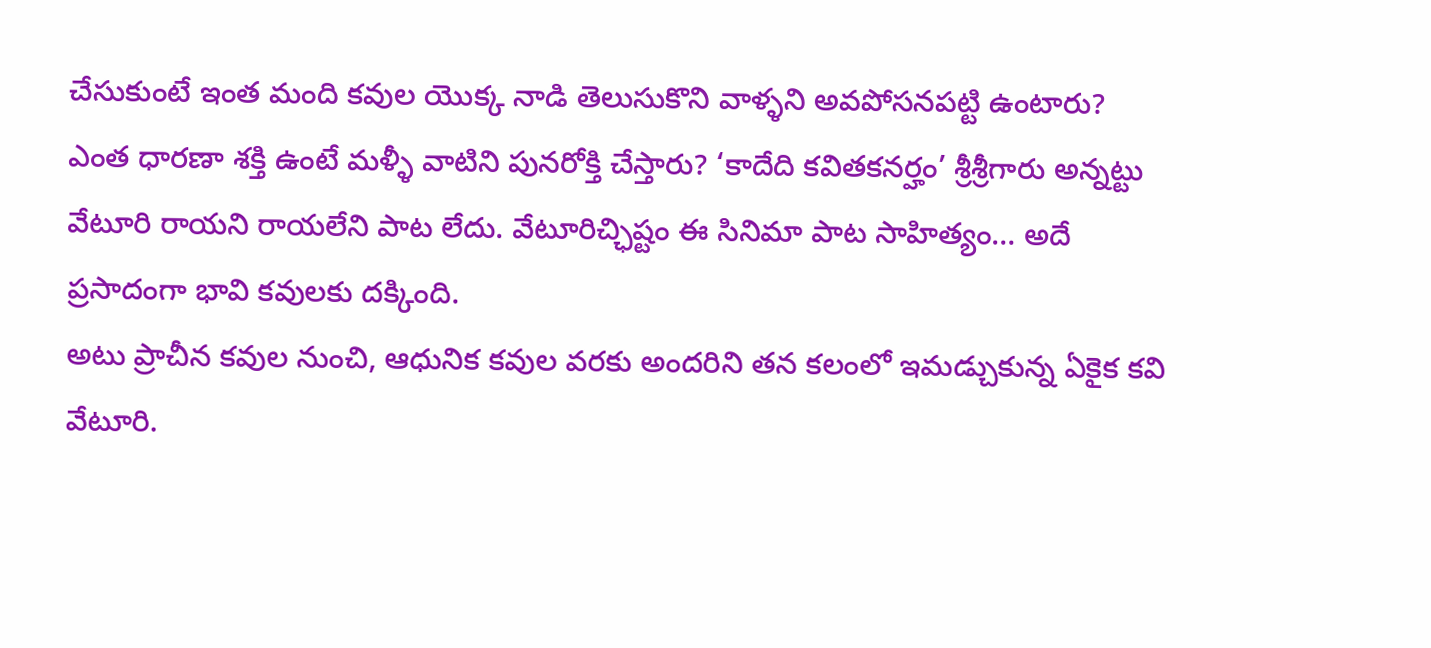చేసుకుంటే ఇంత మంది కవుల యొక్క నాడి తెలుసుకొని వాళ్ళని అవపోసనపట్టి ఉంటారు? ఎంత ధారణా శక్తి ఉంటే మళ్ళీ వాటిని పునరోక్తి చేస్తారు? ‘కాదేది కవితకనర్హం’ శ్రీశ్రీగారు అన్నట్టు వేటూరి రాయని రాయలేని పాట లేదు. వేటూరిచ్ఛిష్టం ఈ సినిమా పాట సాహిత్యం… అదే ప్రసాదంగా భావి కవులకు దక్కింది.
అటు ప్రాచీన కవుల నుంచి, ఆధునిక కవుల వరకు అందరిని తన కలంలో ఇమడ్చుకున్న ఏకైక కవి వేటూరి.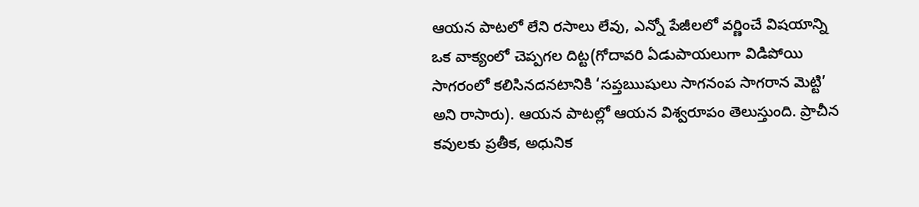ఆయన పాటలో లేని రసాలు లేవు, ఎన్నో పేజీలలో వర్ణించే విషయాన్ని ఒక వాక్యంలో చెప్పగల దిట్ట(గోదావరి ఏడుపాయలుగా విడిపోయి సాగరంలో కలిసినదనటానికి ‘సప్తఋషులు సాగనంప సాగరాన మెట్టి’ అని రాసారు). ఆయన పాటల్లో ఆయన విశ్వరూపం తెలుస్తుంది. ప్రాచీన కవులకు ప్రతీక, అధునిక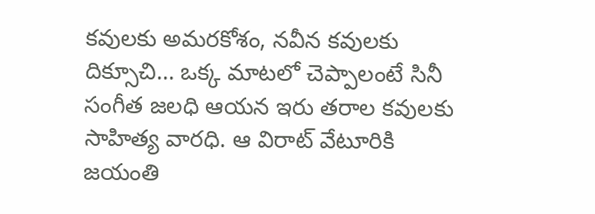కవులకు అమరకోశం, నవీన కవులకు దిక్సూచి… ఒక్క మాటలో చెప్పాలంటే సినీ సంగీత జలధి ఆయన ఇరు తరాల కవులకు సాహిత్య వారధి. ఆ విరాట్ వేటూరికి జయంతి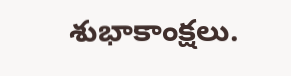శుభాకాంక్షలు.